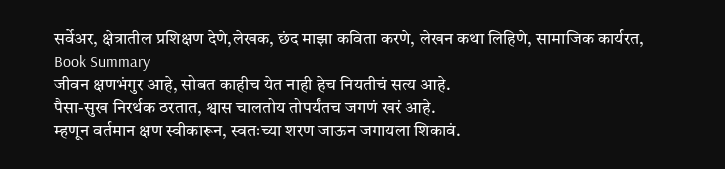सर्वेअर, क्षेत्रातील प्रशिक्षण देणे,लेखक, छंद माझा कविता करणे, लेखन कथा लिहिणे, सामाजिक कार्यरत,
Book Summary
जीवन क्षणभंगुर आहे, सोबत काहीच येत नाही हेच नियतीचं सत्य आहे.
पैसा-सुख निरर्थक ठरतात, श्वास चालतोय तोपर्यंतच जगणं खरं आहे.
म्हणून वर्तमान क्षण स्वीकारून, स्वतःच्या शरण जाऊन जगायला शिकावं.